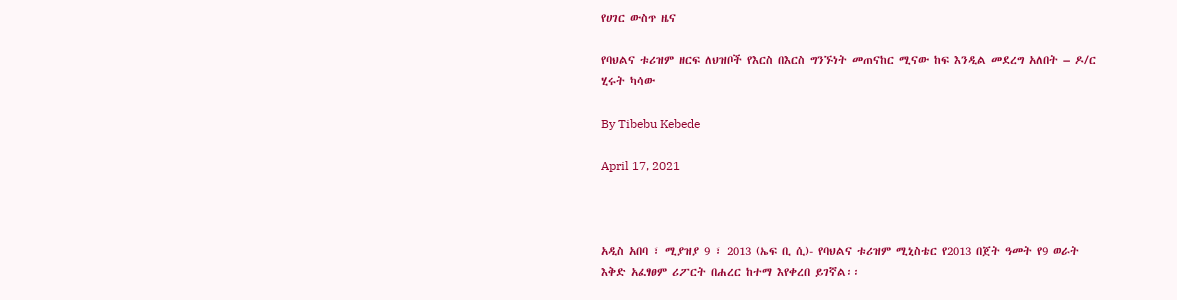የሀገር ውስጥ ዜና

የባህልና ቱሪዝም ዘርፍ ለህዝቦች የእርስ በእርስ ግንኙነት መጠናከር ሚናው ከፍ እንዲል መደረግ አለበት – ዶ/ር ሂሩት ካሳው

By Tibebu Kebede

April 17, 2021



አዲስ አበባ ፣ ሚያዝያ 9 ፣ 2013 (ኤፍ ቢ ሲ)- የባህልና ቱሪዝም ሚኒስቴር የ2013 በጀት ዓመት የ9 ወራት እቅድ አፈፃፀም ሪፖርት በሐረር ከተማ እየቀረበ ይገኛል፡፡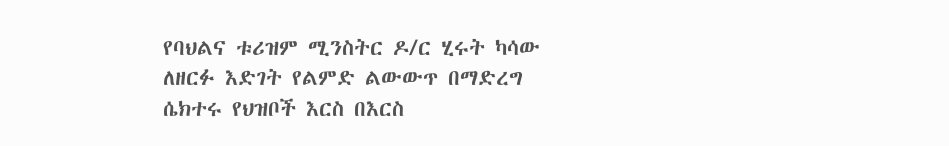የባህልና ቱሪዝም ሚንስትር ዶ/ር ሂሩት ካሳው ለዘርፉ እድገት የልምድ ልውውጥ በማድረግ ሴክተሩ የህዝቦች እርስ በእርስ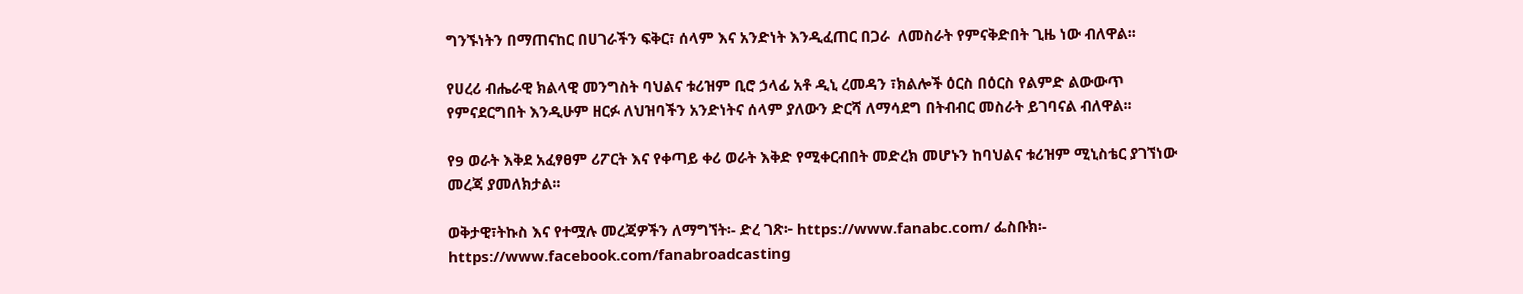ግንኙነትን በማጠናከር በሀገራችን ፍቅር፣ ሰላም እና አንድነት እንዲፈጠር በጋራ  ለመስራት የምናቅድበት ጊዜ ነው ብለዋል፡፡

የሀረሪ ብሔራዊ ክልላዊ መንግስት ባህልና ቱሪዝም ቢሮ ኃላፊ አቶ ዲኒ ረመዳን ፣ክልሎች ዕርስ በዕርስ የልምድ ልውውጥ የምናደርግበት እንዲሁም ዘርፉ ለህዝባችን አንድነትና ሰላም ያለውን ድርሻ ለማሳደግ በትብብር መስራት ይገባናል ብለዋል፡፡

የ9 ወራት እቅደ አፈፃፀም ሪፖርት እና የቀጣይ ቀሪ ወራት እቅድ የሚቀርብበት መድረክ መሆኑን ከባህልና ቱሪዝም ሚኒስቴር ያገኘነው መረጃ ያመለክታል፡፡

ወቅታዊ፣ትኩስ እና የተሟሉ መረጃዎችን ለማግኘት፡- ድረ ገጽ፦ https://www.fanabc.com/ ፌስቡክ፡- https://www.facebook.com/fanabroadcasting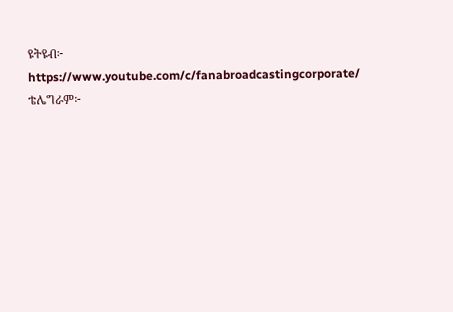ዩትዩብ፦ https://www.youtube.com/c/fanabroadcastingcorporate/ ቴሌግራም፦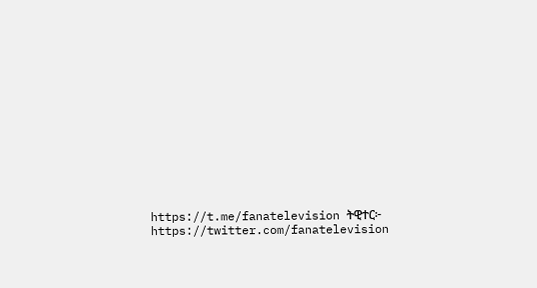https://t.me/fanatelevision ትዊተር፦ https://twitter.com/fanatelevision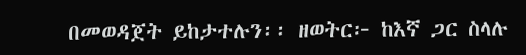በመወዳጀት ይከታተሉን፡፡ ዘወትር፦ ከእኛ ጋር ስላሉ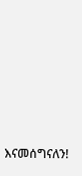እናመሰግናለን!